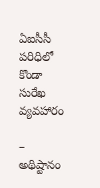ఏఐసీసీ పరిధిలో కొండా సురేఖ వ్యవహారం

– అథిష్టానం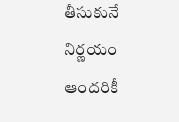తీసుకునే నిర్ణయం ఆందరికీ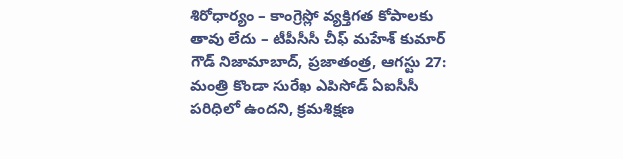శిరోధార్యం – కాంగ్రెస్లో వ్యక్తిగత కోపాలకు తావు లేదు – టీపీసీసీ చీఫ్ మహేశ్ కుమార్ గౌడ్ నిజామాబాద్, ప్రజాతంత్ర, ఆగస్టు 27: మంత్రి కొండా సురేఖ ఎపిసోడ్ ఏఐసీసీ పరిధిలో ఉందని, క్రమశిక్షణ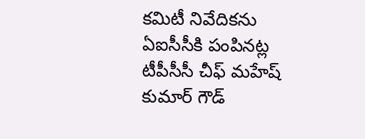కమిటీ నివేదికను ఏఐసీసీకి పంపినట్ల టీపీసీసీ చీఫ్ మహేష్ కుమార్ గౌడ్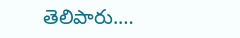తెలిపారు.…